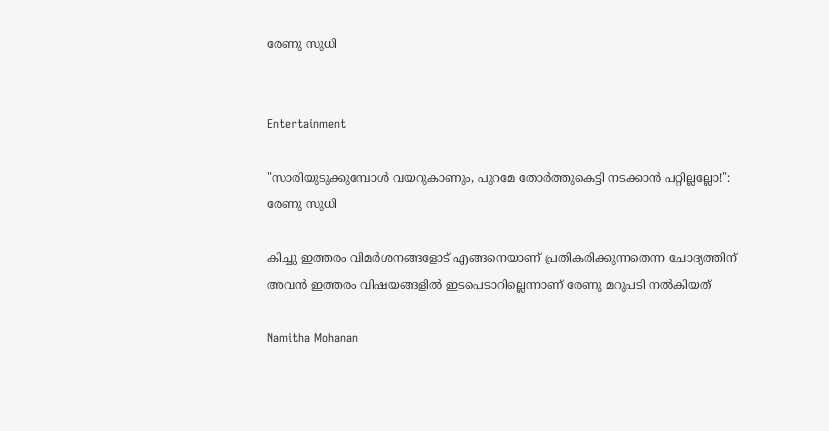രേണു സുധി


Entertainment

"സാരിയുടുക്കുമ്പോൾ വയറുകാണും, പുറമേ തോർത്തുകെട്ടി നടക്കാൻ പറ്റില്ലല്ലോ!": രേണു സുധി

കിച്ചു ഇത്തരം വിമർശനങ്ങളോട് എങ്ങനെയാണ് പ്രതികരിക്കുന്നതെന്ന ചോദ്യത്തിന് അവൻ ഇത്തരം വിഷയങ്ങളിൽ ഇടപെടാറില്ലെന്നാണ് രേണു മറുപടി നൽ‌കിയത്

Namitha Mohanan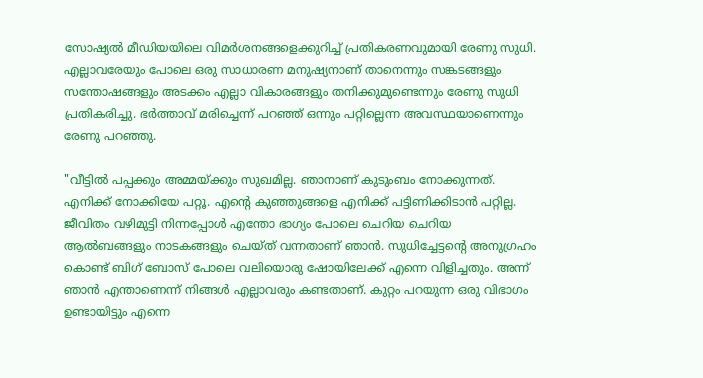സോഷ്യൽ മീഡിയയിലെ വിമർശനങ്ങളെക്കുറിച്ച് പ്രതികരണവുമായി രേണു സുധി. എല്ലാവരേയും പോലെ ഒരു സാധാരണ മനുഷ്യനാണ് താനെന്നും സങ്കടങ്ങളും സന്തോഷങ്ങളും അടക്കം എല്ലാ വികാരങ്ങളും തനിക്കുമുണ്ടെന്നും രേണു സുധി പ്രതികരിച്ചു. ഭർത്താവ് മരിച്ചെന്ന് പറഞ്ഞ് ഒന്നും പറ്റില്ലെന്ന അവസ്ഥയാണെന്നും രേണു പറഞ്ഞു.

"വീട്ടിൽ പപ്പക്കും അമ്മയ്ക്കും സുഖമില്ല. ഞാനാണ് കുടുംബം നോക്കുന്നത്. എനിക്ക് നോക്കിയേ പറ്റൂ. എന്‍റെ കുഞ്ഞുങ്ങളെ എനിക്ക് പട്ടിണിക്കിടാൻ പറ്റില്ല. ജീവിതം വഴിമുട്ടി നിന്നപ്പോൾ എന്തോ ഭാഗ്യം പോലെ ചെറിയ ചെറിയ ആൽബങ്ങളും നാടകങ്ങളും ചെയ്ത് വന്നതാണ് ഞാൻ. സുധിച്ചേട്ടന്‍റെ അനുഗ്രഹം കൊണ്ട് ബിഗ് ബോസ് പോലെ വലിയൊരു ഷോയിലേക്ക് എന്നെ വിളിച്ചതും. അന്ന് ഞാൻ എന്താണെന്ന് നിങ്ങൾ എല്ലാവരും കണ്ടതാണ്. കുറ്റം പറയുന്ന ഒരു വിഭാഗം ഉണ്ടായിട്ടും എന്നെ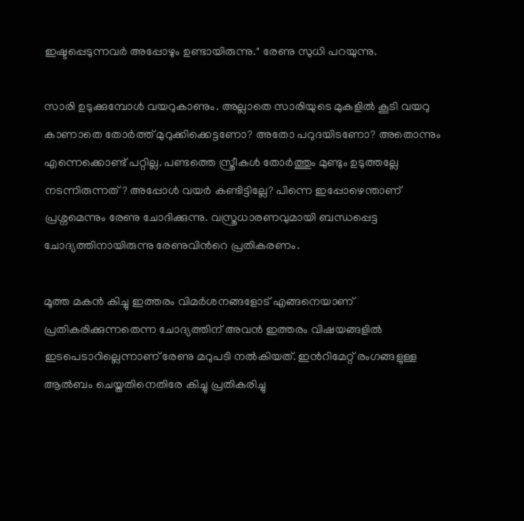ഇഷ്ടപ്പെടുന്നവർ അപ്പോഴും ഉണ്ടായിരുന്നു." രേണു സുധി പറയുന്നു.

സാരി ഉടുക്കുമ്പോൾ വയറുകാണും. അല്ലാതെ സാരിയുടെ മുകളിൽ കൂടി വയറു കാണാതെ തോർത്ത് മുറുക്കിക്കെട്ടണോ? അതോ പറുദയിടണോ? അതൊന്നും എന്നെക്കൊണ്ട് പറ്റില്ല. പണ്ടത്തെ സ്ത്രീകൾ തോർത്തും മുണ്ടും ഉടുത്തല്ലേ നടന്നിരുന്നത്? അപ്പോൾ വയർ കണ്ടിട്ടില്ലേ? പിന്നെ ഇപ്പോഴെന്താണ് പ്രശ്നമെന്നും രേണു ചോദിക്കുന്നു. വസ്ത്രധാരണവുമായി ബന്ധപ്പെട്ട ചോദ്യത്തിനായിരുന്നു രേണുവിന്‍റെ പ്രതികരണം.

മൂത്ത മകൻ കിച്ചു ഇത്തരം വിമർശനങ്ങളോട് എങ്ങനെയാണ് പ്രതികരിക്കുന്നതെന്ന ചോദ്യത്തിന് അവൻ ഇത്തരം വിഷയങ്ങളിൽ ഇടപെടാറില്ലെന്നാണ് രേണു മറുപടി നൽ‌കിയത്. ഇന്‍റിമേറ്റ് രംഗങ്ങളുള്ള ആൽബം ചെയ്തതിനെതിരേ കിച്ചു പ്രതികരിച്ചു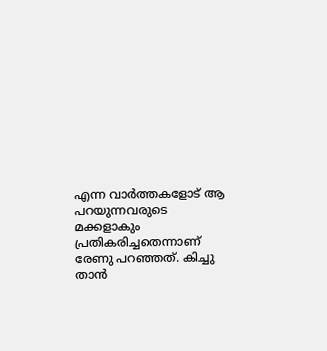എന്ന വാർത്തകളോട് ആ പറയുന്നവരുടെ മക്കളാകും പ്രതികരിച്ചതെന്നാണ് രേണു പറഞ്ഞത്. കിച്ചു താൻ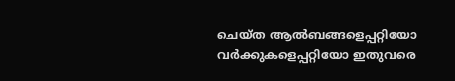ചെയ്ത ആൽബങ്ങളെപ്പറ്റിയോ വർക്കുകളെപ്പറ്റിയോ ഇതുവരെ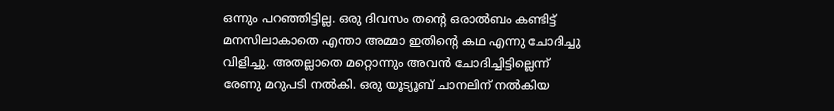ഒന്നും പറഞ്ഞിട്ടില്ല. ഒരു ദിവസം തന്‍റെ ഒരാൽബം കണ്ടിട്ട് മനസിലാകാതെ എന്താ അമ്മാ ഇതിന്റെ കഥ എന്നു ചോദിച്ചു വിളിച്ചു. അതല്ലാതെ മറ്റൊന്നും അവൻ ചോദിച്ചിട്ടില്ലെന്ന് രേണു മറുപടി നൽകി. ഒരു യൂട്യൂബ് ചാനലിന് നൽകിയ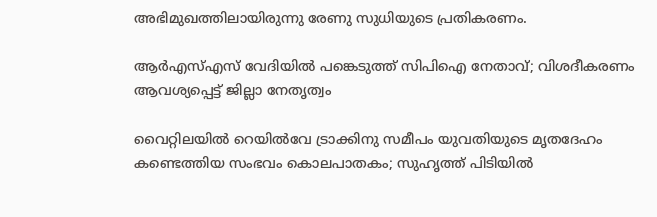അഭിമുഖത്തിലായിരുന്നു രേണു സുധിയുടെ പ്രതികരണം.

ആർഎസ്എസ് വേദിയിൽ പങ്കെടുത്ത് സിപിഐ നേതാവ്; വിശദീകരണം ആവശ‍്യപ്പെട്ട് ജില്ലാ നേതൃത്വം

വൈറ്റിലയിൽ റെയിൽവേ ട്രാക്കിനു സമീപം യുവതിയുടെ മൃതദേഹം കണ്ടെത്തിയ സംഭവം കൊലപാതകം; സുഹൃത്ത് പിടിയിൽ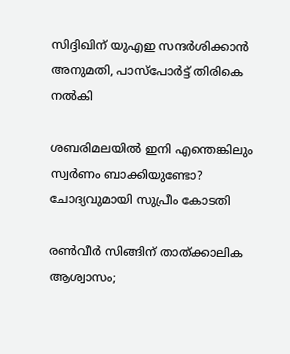സിദ്ദിഖിന് യുഎഇ സന്ദർശിക്കാൻ അനുമതി, പാസ്പോർട്ട് തിരികെ നൽകി

ശബരിമലയിൽ ഇനി എന്തെങ്കിലും സ്വർണം ബാക്കിയുണ്ടോ? ചോദ‍്യവുമായി സുപ്രീം കോടതി

രൺവീർ സിങ്ങിന് താത്ക്കാലിക ആശ്വാസം;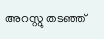അറസ്റ്റു തടഞ്ഞ്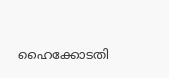ഹൈക്കോടതി